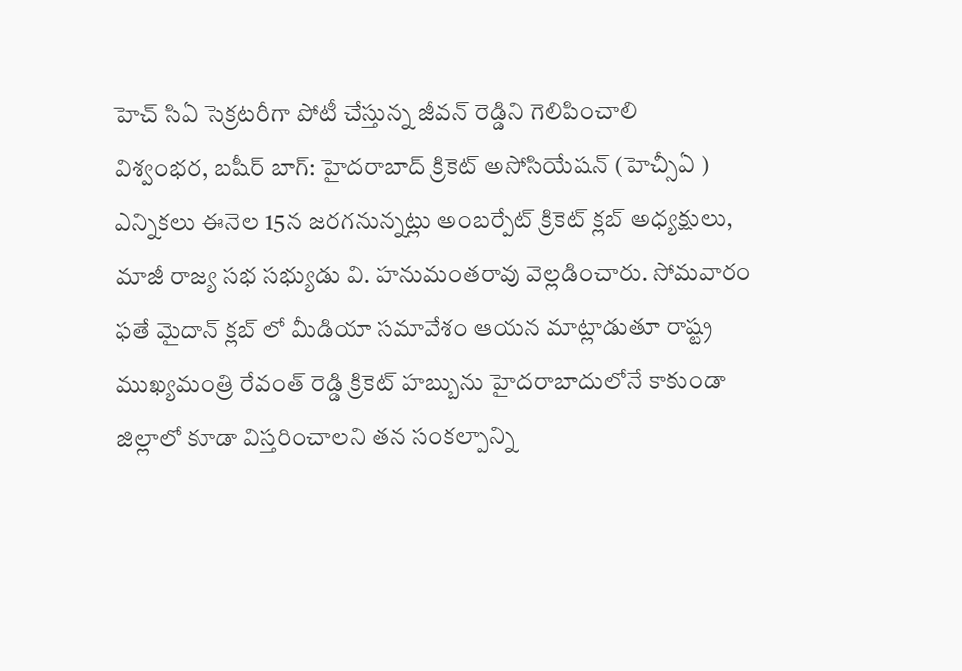హెచ్ సిఏ సెక్రటరీగా పోటీ చేస్తున్న జీవన్ రెడ్డిని గెలిపించాలి
విశ్వంభర, బషీర్ బాగ్: హైదరాబాద్ క్రికెట్ అసోసియేషన్ (హెచ్సీఏ ) ఎన్నికలు ఈనెల 15న జరగనున్నట్లు అంబర్పేట్ క్రికెట్ క్లబ్ అధ్యక్షులు, మాజీ రాజ్య సభ సభ్యుడు వి. హనుమంతరావు వెల్లడించారు. సోమవారం ఫతే మైదాన్ క్లబ్ లో మీడియా సమావేశం ఆయన మాట్లాడుతూ రాష్ట్ర ముఖ్యమంత్రి రేవంత్ రెడ్డి క్రికెట్ హబ్బును హైదరాబాదులోనే కాకుండా జిల్లాలో కూడా విస్తరించాలని తన సంకల్పాన్ని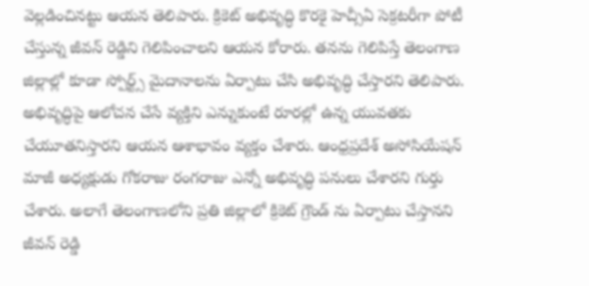వెల్లడించినట్టు ఆయన తెలిపారు. క్రికెట్ అభివృద్ధి కొరకై హెచ్సీఏ సెక్రటరీగా పోటీ చేస్తున్న జీవన్ రెడ్డిని గెలిపించాలని ఆయన కోరారు. తనను గెలిపిస్తే తెలంగాణ జిల్లాల్లో కూడా స్పోర్ట్స్ మైదానాలను ఏర్పాటు చేసి అభివృద్ధి చేస్తారని తెలిపారు. అభివృద్ధిపై ఆలోచన చేసే వ్యక్తిని ఎన్నుకుంటే రూరల్లో ఉన్న యువతకు చేయూతనిస్తారని ఆయన ఆశాభావం వ్యక్తం చేశారు. ఆంధ్రప్రదేశ్ అసోసియేషన్ మాజీ అధ్యక్షుడు గోకరాజు రంగరాజు ఎన్నో అభివృద్ధి పనులు చేశారని గుర్తు చేశారు. అలాగే తెలంగాణలోని ప్రతి జిల్లాలో క్రికెట్ గ్రౌండ్ ను ఏర్పాటు చేస్తానని జీవన్ రెడ్డి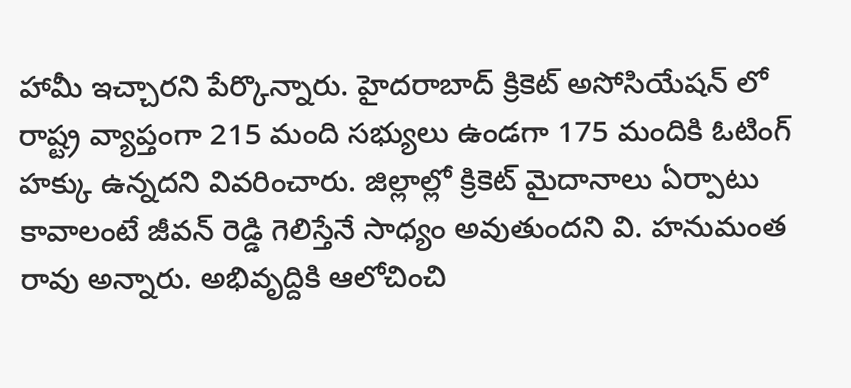హామీ ఇచ్చారని పేర్కొన్నారు. హైదరాబాద్ క్రికెట్ అసోసియేషన్ లో రాష్ట్ర వ్యాప్తంగా 215 మంది సభ్యులు ఉండగా 175 మందికి ఓటింగ్ హక్కు ఉన్నదని వివరించారు. జిల్లాల్లో క్రికెట్ మైదానాలు ఏర్పాటు కావాలంటే జీవన్ రెడ్డి గెలిస్తేనే సాధ్యం అవుతుందని వి. హనుమంత రావు అన్నారు. అభివృద్దికి ఆలోచించి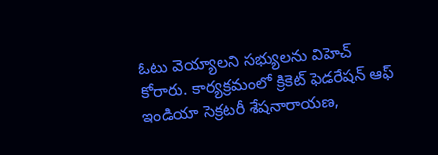ఓటు వెయ్యాలని సభ్యులను విహెచ్ కోరారు. కార్యక్రమంలో క్రికెట్ ఫెడరేషన్ ఆఫ్ ఇండియా సెక్రటరీ శేషనారాయణ,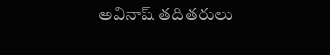అవినాష్ తదితరులు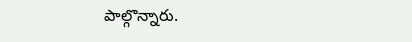పాల్గొన్నారు.